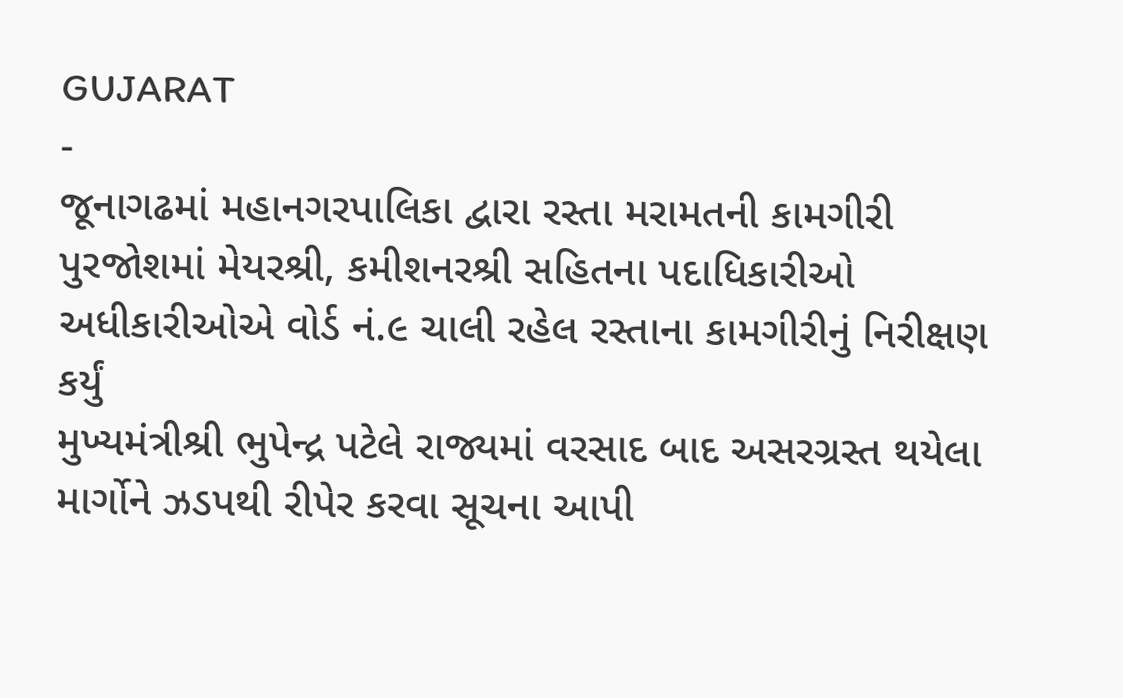GUJARAT
-
જૂનાગઢમાં મહાનગરપાલિકા દ્વારા રસ્તા મરામતની કામગીરી પુરજોશમાં મેયરશ્રી, કમીશનરશ્રી સહિતના પદાધિકારીઓ અધીકારીઓએ વોર્ડ નં.૯ ચાલી રહેલ રસ્તાના કામગીરીનું નિરીક્ષણ કર્યું
મુખ્યમંત્રીશ્રી ભુપેન્દ્ર પટેલે રાજ્યમાં વરસાદ બાદ અસરગ્રસ્ત થયેલા માર્ગોને ઝડપથી રીપેર કરવા સૂચના આપી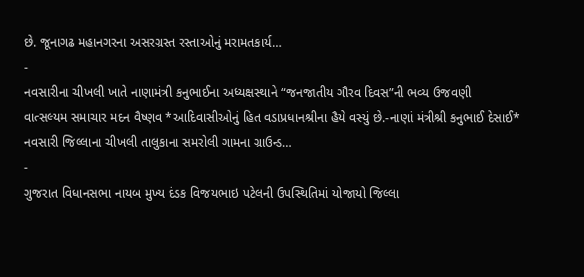છે. જૂનાગઢ મહાનગરના અસરગ્રસ્ત રસ્તાઓનું મરામતકાર્ય…
-
નવસારીના ચીખલી ખાતે નાણામંત્રી કનુભાઈના અધ્યક્ષસ્થાને “જનજાતીય ગૌરવ દિવસ”ની ભવ્ય ઉજવણી
વાત્સલ્યમ સમાચાર મદન વૈષ્ણવ *આદિવાસીઓનું હિત વડાપ્રધાનશ્રીના હૈયે વસ્યું છે.-નાણાં મંત્રીશ્રી કનુભાઈ દેસાઈ* નવસારી જિલ્લાના ચીખલી તાલુકાના સમરોલી ગામના ગ્રાઉન્ડ…
-
ગુજરાત વિધાનસભા નાયબ મુખ્ય દંડક વિજયભાઇ પટેલની ઉપસ્થિતિમાં યોજાયો જિલ્લા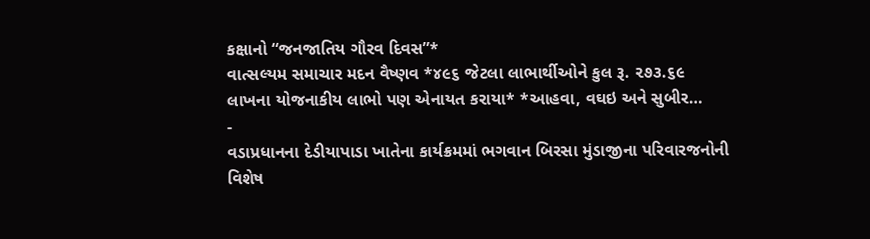કક્ષાનો “જનજાતિય ગૌરવ દિવસ”*
વાત્સલ્યમ સમાચાર મદન વૈષ્ણવ *૪૯૬ જેટલા લાભાર્થીઓને કુલ રૂ. ૨૭૩.૬૯ લાખના યોજનાકીય લાભો પણ એનાયત કરાયા* *આહવા, વઘઇ અને સુબીર…
-
વડાપ્રધાનના દેડીયાપાડા ખાતેના કાર્યક્રમમાં ભગવાન બિરસા મુંડાજીના પરિવારજનોની વિશેષ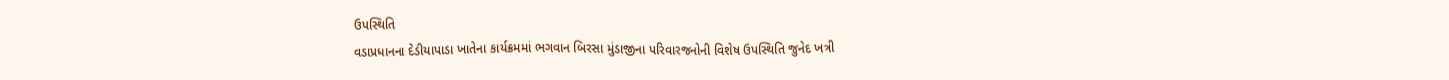ઉપસ્થિતિ
વડાપ્રધાનના દેડીયાપાડા ખાતેના કાર્યક્રમમાં ભગવાન બિરસા મુંડાજીના પરિવારજનોની વિશેષ ઉપસ્થિતિ જુનેદ ખત્રી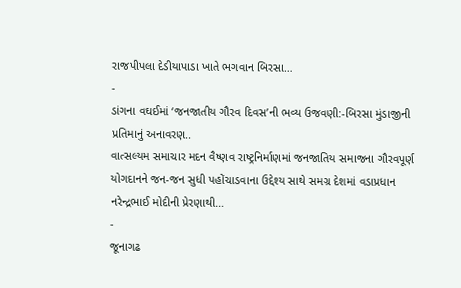રાજપીપલા દેડીયાપાડા ખાતે ભગવાન બિરસા…
-
ડાંગના વઘઈમાં ‘જનજાતીય ગૌરવ દિવસ’ની ભવ્ય ઉજવણી:-બિરસા મુંડાજીની પ્રતિમાનું અનાવરણ..
વાત્સલ્યમ સમાચાર મદન વૈષ્ણવ રાષ્ટ્રનિર્માણમાં જનજાતિય સમાજના ગૌરવપૂર્ણ યોગદાનને જન-જન સુધી પહોંચાડવાના ઉદ્દેશ્ય સાથે સમગ્ર દેશમાં વડાપ્રધાન નરેન્દ્રભાઈ મોદીની પ્રેરણાથી…
-
જૂનાગઢ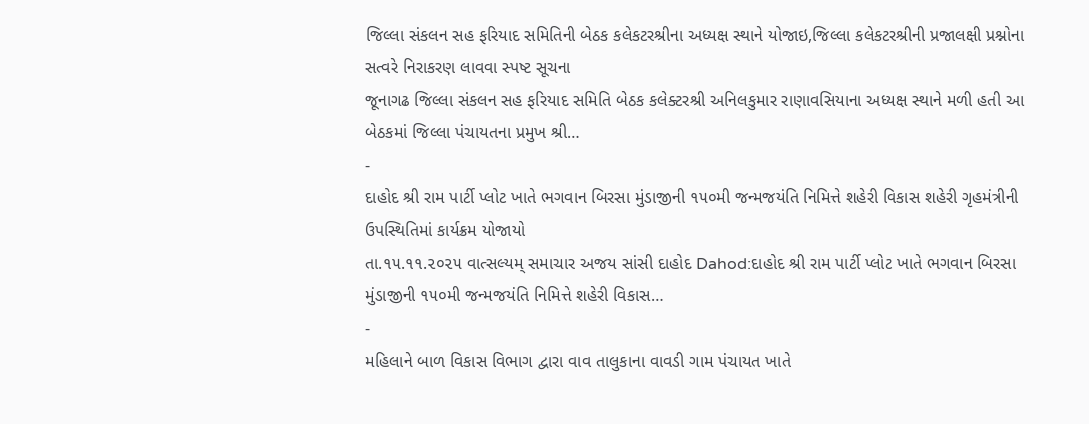જિલ્લા સંકલન સહ ફરિયાદ સમિતિની બેઠક કલેકટરશ્રીના અધ્યક્ષ સ્થાને યોજાઇ,જિલ્લા કલેકટરશ્રીની પ્રજાલક્ષી પ્રશ્નોના સત્વરે નિરાકરણ લાવવા સ્પષ્ટ સૂચના
જૂનાગઢ જિલ્લા સંકલન સહ ફરિયાદ સમિતિ બેઠક કલેક્ટરશ્રી અનિલકુમાર રાણાવસિયાના અધ્યક્ષ સ્થાને મળી હતી આ બેઠકમાં જિલ્લા પંચાયતના પ્રમુખ શ્રી…
-
દાહોદ શ્રી રામ પાર્ટી પ્લોટ ખાતે ભગવાન બિરસા મુંડાજીની ૧૫૦મી જન્મજયંતિ નિમિત્તે શહેરી વિકાસ શહેરી ગૃહમંત્રીની ઉપસ્થિતિમાં કાર્યક્રમ યોજાયો
તા.૧૫.૧૧.૨૦૨૫ વાત્સલ્યમ્ સમાચાર અજય સાંસી દાહોદ Dahod:દાહોદ શ્રી રામ પાર્ટી પ્લોટ ખાતે ભગવાન બિરસા મુંડાજીની ૧૫૦મી જન્મજયંતિ નિમિત્તે શહેરી વિકાસ…
-
મહિલાને બાળ વિકાસ વિભાગ દ્વારા વાવ તાલુકાના વાવડી ગામ પંચાયત ખાતે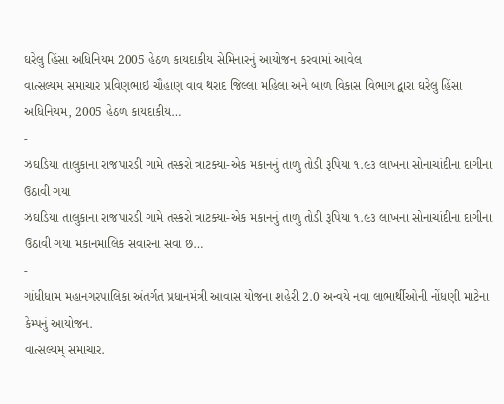ઘરેલુ હિંસા અધિનિયમ 2005 હેઠળ કાયદાકીય સેમિનારનું આયોજન કરવામાં આવેલ
વાત્સલ્યમ સમાચાર પ્રવિણભાઇ ચૌહાણ વાવ થરાદ જિલ્લા મહિલા અને બાળ વિકાસ વિભાગ દ્વારા ઘરેલુ હિંસા અધિનિયમ, 2005 હેઠળ કાયદાકીય…
-
ઝઘડિયા તાલુકાના રાજપારડી ગામે તસ્કરો ત્રાટક્યા-એક મકાનનું તાળુ તોડી રૂપિયા ૧.૯૩ લાખના સોનાચાંદીના દાગીના ઉઠાવી ગયા
ઝઘડિયા તાલુકાના રાજપારડી ગામે તસ્કરો ત્રાટક્યા-એક મકાનનું તાળુ તોડી રૂપિયા ૧.૯૩ લાખના સોનાચાંદીના દાગીના ઉઠાવી ગયા મકાનમાલિક સવારના સવા છ…
-
ગાંધીધામ મહાનગરપાલિકા અંતર્ગત પ્રધાનમંત્રી આવાસ યોજના શહેરી 2.0 અન્વયે નવા લાભાર્થીઓની નોંધણી માટેના કેમ્પનું આયોજન.
વાત્સલ્યમ્ સમાચાર.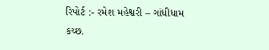રિપોર્ટ :- રમેશ મહેશ્વરી – ગાંધીધામ કચ્છ.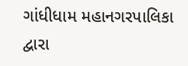ગાંધીધામ મહાનગરપાલિકા દ્વારા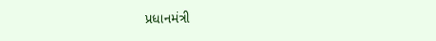પ્રધાનમંત્રી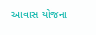આવાસ યોજના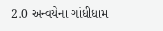2.0 અન્વયેના ગાંધીધામ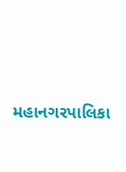મહાનગરપાલિકા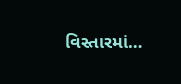વિસ્તારમાં…